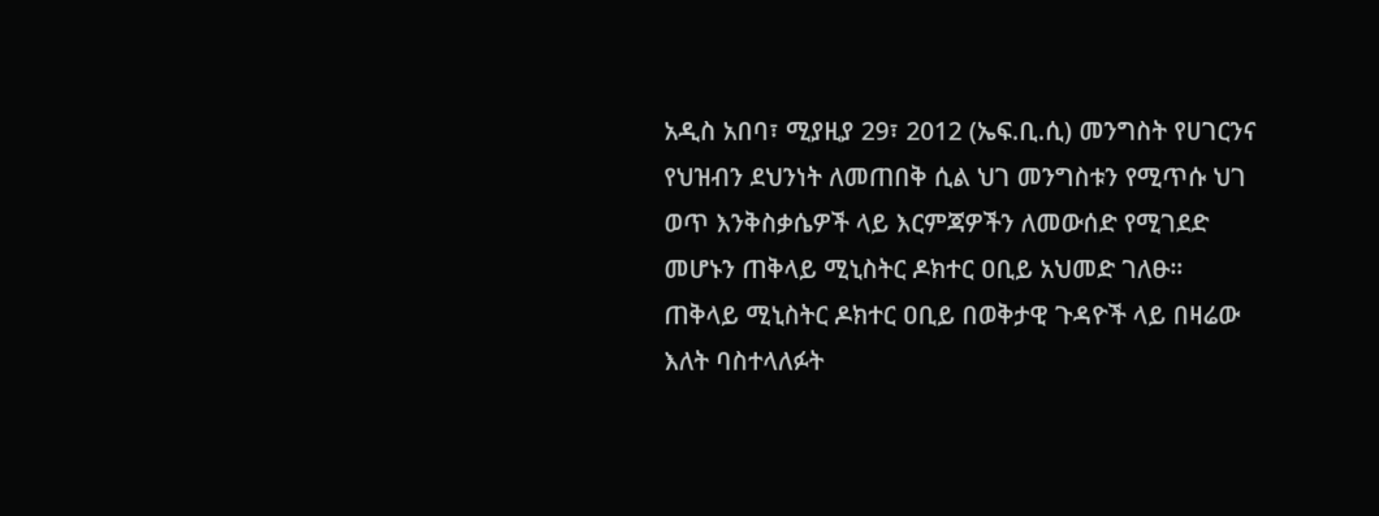አዲስ አበባ፣ ሚያዚያ 29፣ 2012 (ኤፍ.ቢ.ሲ) መንግስት የሀገርንና የህዝብን ደህንነት ለመጠበቅ ሲል ህገ መንግስቱን የሚጥሱ ህገ ወጥ እንቅስቃሴዎች ላይ እርምጃዎችን ለመውሰድ የሚገደድ መሆኑን ጠቅላይ ሚኒስትር ዶክተር ዐቢይ አህመድ ገለፁ።
ጠቅላይ ሚኒስትር ዶክተር ዐቢይ በወቅታዊ ጉዳዮች ላይ በዛሬው እለት ባስተላለፉት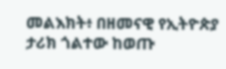መልእክት፥ በዘመናዊ የኢትዮጵያ ታሪክ ጎልተው ከወጡ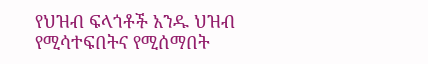የህዝብ ፍላጎቶች አንዱ ህዝብ የሚሳተፍበትና የሚሰማበት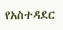የአስተዳደር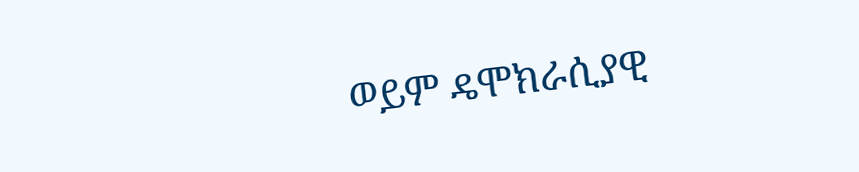ወይም ዴሞክራሲያዊ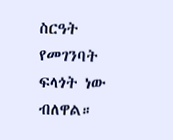ስርዓት የመገንባት ፍላጎት ነው ብለዋል።